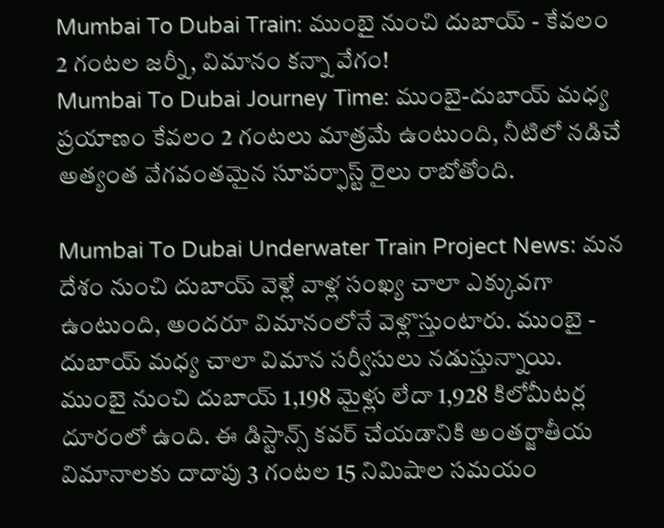Mumbai To Dubai Train: ముంబై నుంచి దుబాయ్ - కేవలం 2 గంటల జర్నీ, విమానం కన్నా వేగం!
Mumbai To Dubai Journey Time: ముంబై-దుబాయ్ మధ్య ప్రయాణం కేవలం 2 గంటలు మాత్రమే ఉంటుంది, నీటిలో నడిచే అత్యంత వేగవంతమైన సూపర్ఫాస్ట్ రైలు రాబోతోంది.

Mumbai To Dubai Underwater Train Project News: మన దేశం నుంచి దుబాయ్ వెళ్లే వాళ్ల సంఖ్య చాలా ఎక్కువగా ఉంటుంది, అందరూ విమానంలోనే వెళ్లొస్తుంటారు. ముంబై - దుబాయ్ మధ్య చాలా విమాన సర్వీసులు నడుస్తున్నాయి. ముంబై నుంచి దుబాయ్ 1,198 మైళ్లు లేదా 1,928 కిలోమీటర్ల దూరంలో ఉంది. ఈ డిస్టాన్స్ కవర్ చేయడానికి అంతర్జాతీయ విమానాలకు దాదాపు 3 గంటల 15 నిమిషాల సమయం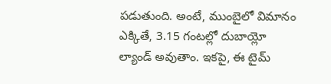పడుతుంది. అంటే, ముంబైలో విమానం ఎక్కితే, 3.15 గంటల్లో దుబాయ్లో ల్యాండ్ అవుతాం. ఇకపై, ఈ టైమ్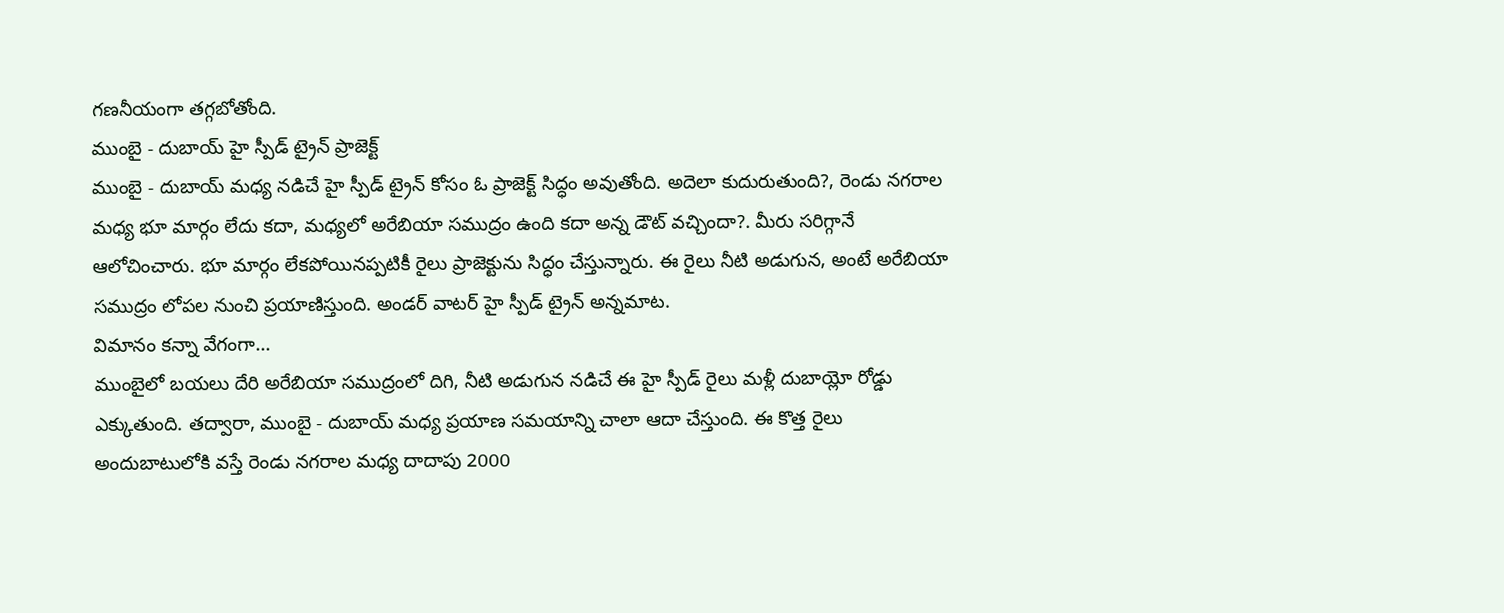గణనీయంగా తగ్గబోతోంది.
ముంబై - దుబాయ్ హై స్పీడ్ ట్రైన్ ప్రాజెక్ట్
ముంబై - దుబాయ్ మధ్య నడిచే హై స్పీడ్ ట్రైన్ కోసం ఓ ప్రాజెక్ట్ సిద్ధం అవుతోంది. అదెలా కుదురుతుంది?, రెండు నగరాల మధ్య భూ మార్గం లేదు కదా, మధ్యలో అరేబియా సముద్రం ఉంది కదా అన్న డౌట్ వచ్చిందా?. మీరు సరిగ్గానే ఆలోచించారు. భూ మార్గం లేకపోయినప్పటికీ రైలు ప్రాజెక్టును సిద్ధం చేస్తున్నారు. ఈ రైలు నీటి అడుగున, అంటే అరేబియా సముద్రం లోపల నుంచి ప్రయాణిస్తుంది. అండర్ వాటర్ హై స్పీడ్ ట్రైన్ అన్నమాట.
విమానం కన్నా వేగంగా...
ముంబైలో బయలు దేరి అరేబియా సముద్రంలో దిగి, నీటి అడుగున నడిచే ఈ హై స్పీడ్ రైలు మళ్లీ దుబాయ్లో రోడ్డు ఎక్కుతుంది. తద్వారా, ముంబై - దుబాయ్ మధ్య ప్రయాణ సమయాన్ని చాలా ఆదా చేస్తుంది. ఈ కొత్త రైలు అందుబాటులోకి వస్తే రెండు నగరాల మధ్య దాదాపు 2000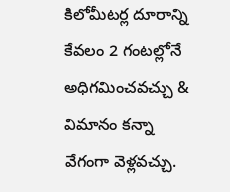కిలోమీటర్ల దూరాన్ని కేవలం 2 గంటల్లోనే అధిగమించవచ్చు & విమానం కన్నా వేగంగా వెళ్లవచ్చు.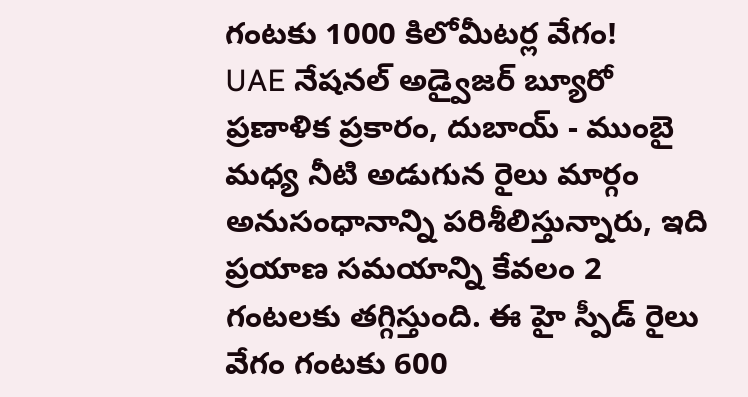గంటకు 1000 కిలోమీటర్ల వేగం!
UAE నేషనల్ అడ్వైజర్ బ్యూరో ప్రణాళిక ప్రకారం, దుబాయ్ - ముంబై మధ్య నీటి అడుగున రైలు మార్గం అనుసంధానాన్ని పరిశీలిస్తున్నారు, ఇది ప్రయాణ సమయాన్ని కేవలం 2 గంటలకు తగ్గిస్తుంది. ఈ హై స్పీడ్ రైలు వేగం గంటకు 600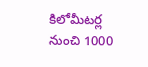కిలోమీటర్ల నుంచి 1000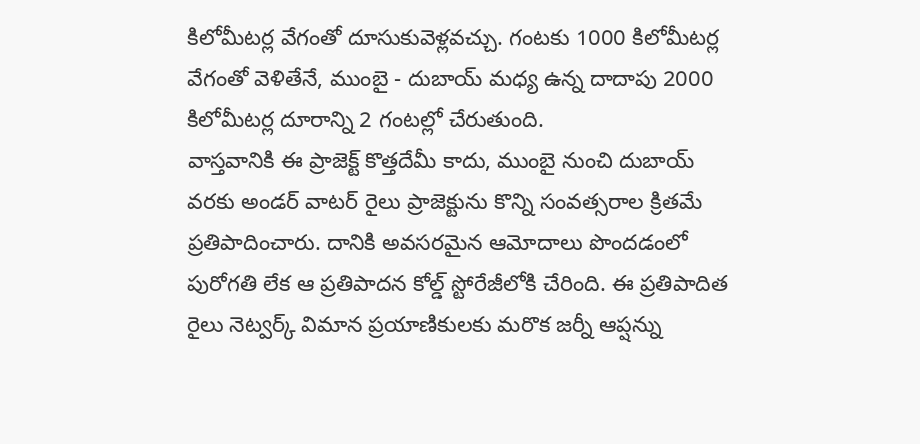కిలోమీటర్ల వేగంతో దూసుకువెళ్లవచ్చు. గంటకు 1000 కిలోమీటర్ల వేగంతో వెళితేనే, ముంబై - దుబాయ్ మధ్య ఉన్న దాదాపు 2000 కిలోమీటర్ల దూరాన్ని 2 గంటల్లో చేరుతుంది.
వాస్తవానికి ఈ ప్రాజెక్ట్ కొత్తదేమీ కాదు, ముంబై నుంచి దుబాయ్ వరకు అండర్ వాటర్ రైలు ప్రాజెక్టును కొన్ని సంవత్సరాల క్రితమే ప్రతిపాదించారు. దానికి అవసరమైన ఆమోదాలు పొందడంలో పురోగతి లేక ఆ ప్రతిపాదన కోల్డ్ స్టోరేజీలోకి చేరింది. ఈ ప్రతిపాదిత రైలు నెట్వర్క్ విమాన ప్రయాణికులకు మరొక జర్నీ ఆప్షన్ను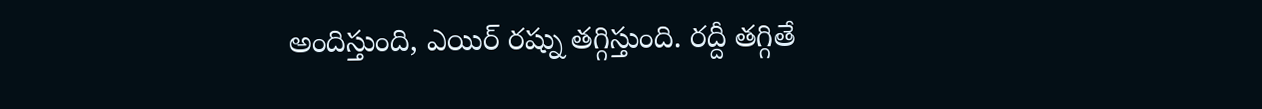అందిస్తుంది, ఎయిర్ రష్ను తగ్గిస్తుంది. రద్దీ తగ్గితే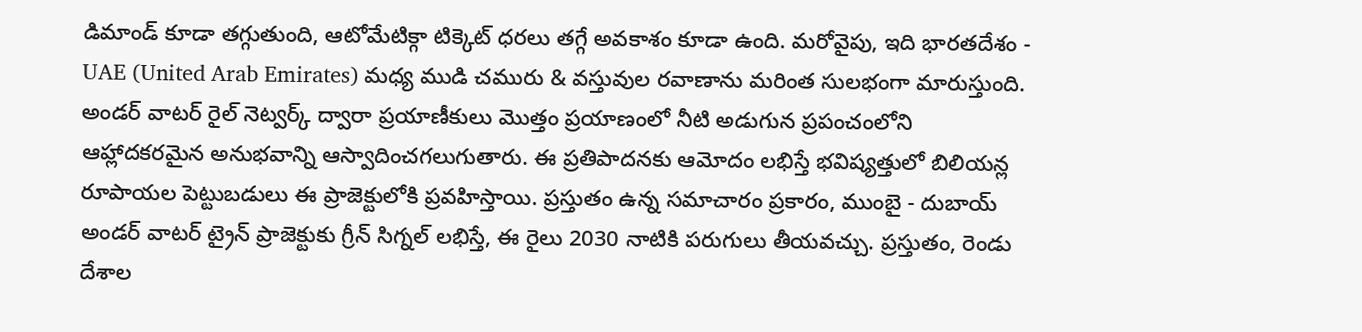డిమాండ్ కూడా తగ్గుతుంది, ఆటోమేటిక్గా టిక్కెట్ ధరలు తగ్గే అవకాశం కూడా ఉంది. మరోవైపు, ఇది భారతదేశం - UAE (United Arab Emirates) మధ్య ముడి చమురు & వస్తువుల రవాణాను మరింత సులభంగా మారుస్తుంది.
అండర్ వాటర్ రైల్ నెట్వర్క్ ద్వారా ప్రయాణీకులు మొత్తం ప్రయాణంలో నీటి అడుగున ప్రపంచంలోని ఆహ్లాదకరమైన అనుభవాన్ని ఆస్వాదించగలుగుతారు. ఈ ప్రతిపాదనకు ఆమోదం లభిస్తే భవిష్యత్తులో బిలియన్ల రూపాయల పెట్టుబడులు ఈ ప్రాజెక్టులోకి ప్రవహిస్తాయి. ప్రస్తుతం ఉన్న సమాచారం ప్రకారం, ముంబై - దుబాయ్ అండర్ వాటర్ ట్రైన్ ప్రాజెక్టుకు గ్రీన్ సిగ్నల్ లభిస్తే, ఈ రైలు 2030 నాటికి పరుగులు తీయవచ్చు. ప్రస్తుతం, రెండు దేశాల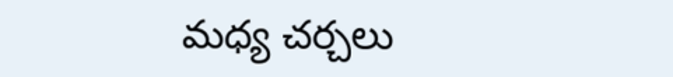మధ్య చర్చలు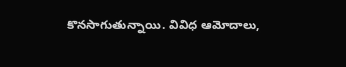కొనసాగుతున్నాయి. వివిధ ఆమోదాలు,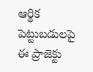ఆర్థిక పెట్టుబడులపై ఈ ప్రాజెక్టు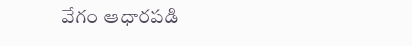వేగం ఆధారపడి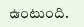ఉంటుంది.